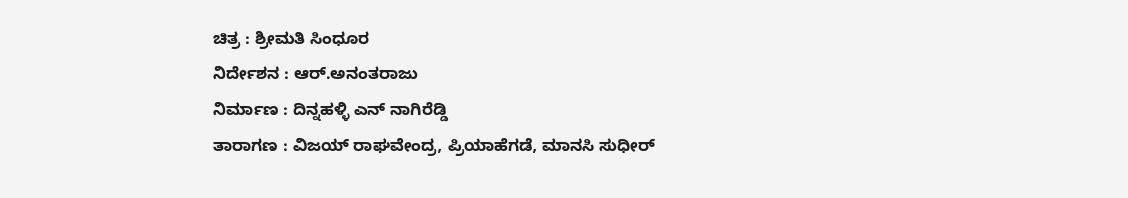ಚಿತ್ರ : ಶ್ರೀಮತಿ ಸಿಂಧೂರ
ನಿರ್ದೇಶನ : ಆರ್.ಅನಂತರಾಜು
ನಿರ್ಮಾಣ : ದಿನ್ನಹಳ್ಳಿ ಎನ್ ನಾಗಿರೆಡ್ಡಿ
ತಾರಾಗಣ : ವಿಜಯ್ ರಾಘವೇಂದ್ರ, ಪ್ರಿಯಾಹೆಗಡೆ, ಮಾನಸಿ ಸುಧೀರ್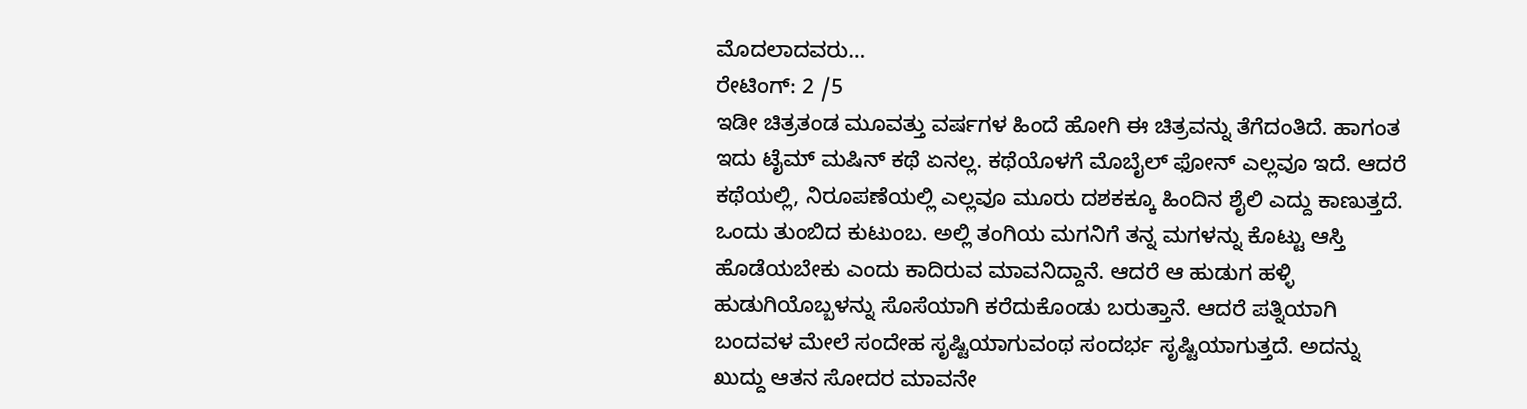ಮೊದಲಾದವರು…
ರೇಟಿಂಗ್: 2 /5
ಇಡೀ ಚಿತ್ರತಂಡ ಮೂವತ್ತು ವರ್ಷಗಳ ಹಿಂದೆ ಹೋಗಿ ಈ ಚಿತ್ರವನ್ನು ತೆಗೆದಂತಿದೆ. ಹಾಗಂತ ಇದು ಟೈಮ್ ಮಷಿನ್ ಕಥೆ ಏನಲ್ಲ. ಕಥೆಯೊಳಗೆ ಮೊಬೈಲ್ ಫೋನ್ ಎಲ್ಲವೂ ಇದೆ. ಆದರೆ ಕಥೆಯಲ್ಲಿ, ನಿರೂಪಣೆಯಲ್ಲಿ ಎಲ್ಲವೂ ಮೂರು ದಶಕಕ್ಕೂ ಹಿಂದಿನ ಶೈಲಿ ಎದ್ದು ಕಾಣುತ್ತದೆ.
ಒಂದು ತುಂಬಿದ ಕುಟುಂಬ. ಅಲ್ಲಿ ತಂಗಿಯ ಮಗನಿಗೆ ತನ್ನ ಮಗಳನ್ನು ಕೊಟ್ಟು ಆಸ್ತಿ ಹೊಡೆಯಬೇಕು ಎಂದು ಕಾದಿರುವ ಮಾವನಿದ್ದಾನೆ. ಆದರೆ ಆ ಹುಡುಗ ಹಳ್ಳಿ ಹುಡುಗಿಯೊಬ್ಬಳನ್ನು ಸೊಸೆಯಾಗಿ ಕರೆದುಕೊಂಡು ಬರುತ್ತಾನೆ. ಆದರೆ ಪತ್ನಿಯಾಗಿ ಬಂದವಳ ಮೇಲೆ ಸಂದೇಹ ಸೃಷ್ಟಿಯಾಗುವಂಥ ಸಂದರ್ಭ ಸೃಷ್ಟಿಯಾಗುತ್ತದೆ. ಅದನ್ನು ಖುದ್ದು ಆತನ ಸೋದರ ಮಾವನೇ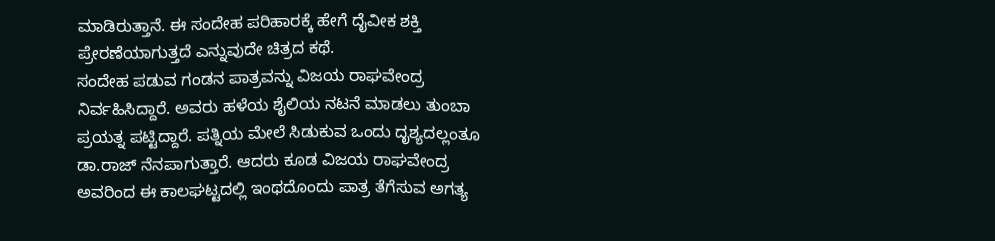ಮಾಡಿರುತ್ತಾನೆ. ಈ ಸಂದೇಹ ಪರಿಹಾರಕ್ಕೆ ಹೇಗೆ ದೈವೀಕ ಶಕ್ತಿ ಪ್ರೇರಣೆಯಾಗುತ್ತದೆ ಎನ್ನುವುದೇ ಚಿತ್ರದ ಕಥೆ.
ಸಂದೇಹ ಪಡುವ ಗಂಡನ ಪಾತ್ರವನ್ನು ವಿಜಯ ರಾಘವೇಂದ್ರ ನಿರ್ವಹಿಸಿದ್ದಾರೆ. ಅವರು ಹಳೆಯ ಶೈಲಿಯ ನಟನೆ ಮಾಡಲು ತುಂಬಾ ಪ್ರಯತ್ನ ಪಟ್ಟಿದ್ದಾರೆ. ಪತ್ನಿಯ ಮೇಲೆ ಸಿಡುಕುವ ಒಂದು ದೃಶ್ಯದಲ್ಲಂತೂ ಡಾ.ರಾಜ್ ನೆನಪಾಗುತ್ತಾರೆ. ಆದರು ಕೂಡ ವಿಜಯ ರಾಘವೇಂದ್ರ ಅವರಿಂದ ಈ ಕಾಲಘಟ್ಟದಲ್ಲಿ ಇಂಥದೊಂದು ಪಾತ್ರ ತೆಗೆಸುವ ಅಗತ್ಯ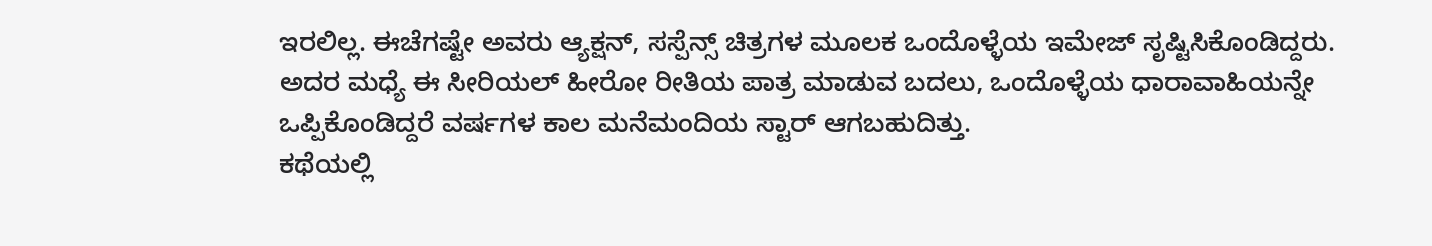ಇರಲಿಲ್ಲ. ಈಚೆಗಷ್ಟೇ ಅವರು ಆ್ಯಕ್ಷನ್, ಸಸ್ಪೆನ್ಸ್ ಚಿತ್ರಗಳ ಮೂಲಕ ಒಂದೊಳ್ಳೆಯ ಇಮೇಜ್ ಸೃಷ್ಟಿಸಿಕೊಂಡಿದ್ದರು. ಅದರ ಮಧ್ಯೆ ಈ ಸೀರಿಯಲ್ ಹೀರೋ ರೀತಿಯ ಪಾತ್ರ ಮಾಡುವ ಬದಲು, ಒಂದೊಳ್ಳೆಯ ಧಾರಾವಾಹಿಯನ್ನೇ ಒಪ್ಪಿಕೊಂಡಿದ್ದರೆ ವರ್ಷಗಳ ಕಾಲ ಮನೆಮಂದಿಯ ಸ್ಟಾರ್ ಆಗಬಹುದಿತ್ತು.
ಕಥೆಯಲ್ಲಿ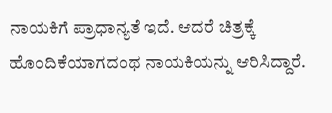ನಾಯಕಿಗೆ ಪ್ರಾಧಾನ್ಯತೆ ಇದೆ. ಆದರೆ ಚಿತ್ರಕ್ಕೆ ಹೊಂದಿಕೆಯಾಗದಂಥ ನಾಯಕಿಯನ್ನು ಆರಿಸಿದ್ದಾರೆ.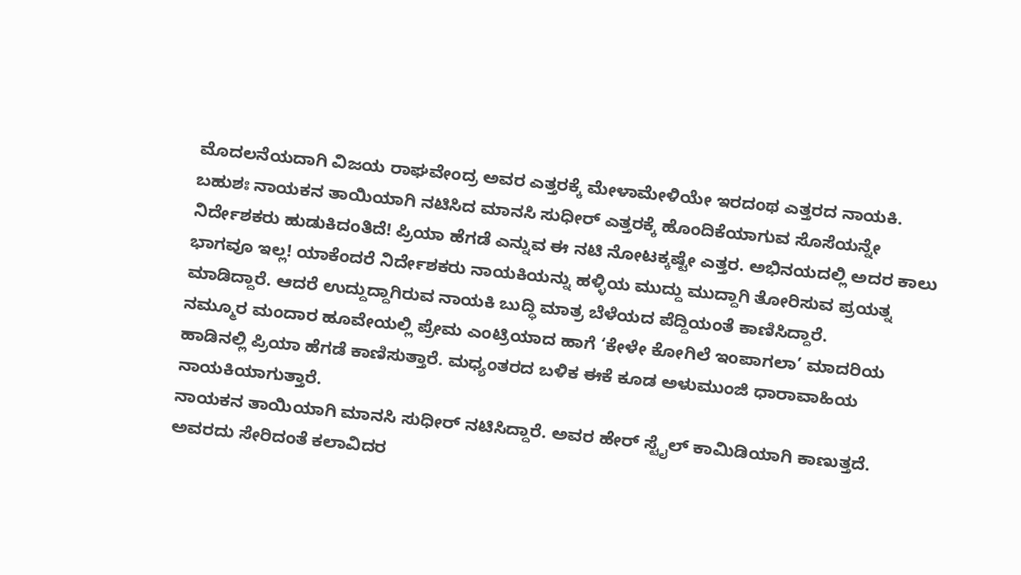ಮೊದಲನೆಯದಾಗಿ ವಿಜಯ ರಾಘವೇಂದ್ರ ಅವರ ಎತ್ತರಕ್ಕೆ ಮೇಳಾಮೇಳಿಯೇ ಇರದಂಥ ಎತ್ತರದ ನಾಯಕಿ. ಬಹುಶಃ ನಾಯಕನ ತಾಯಿಯಾಗಿ ನಟಿಸಿದ ಮಾನಸಿ ಸುಧೀರ್ ಎತ್ತರಕ್ಕೆ ಹೊಂದಿಕೆಯಾಗುವ ಸೊಸೆಯನ್ನೇ ನಿರ್ದೇಶಕರು ಹುಡುಕಿದಂತಿದೆ! ಪ್ರಿಯಾ ಹೆಗಡೆ ಎನ್ನುವ ಈ ನಟಿ ನೋಟಕ್ಕಷ್ಟೇ ಎತ್ತರ. ಅಭಿನಯದಲ್ಲಿ ಅದರ ಕಾಲು ಭಾಗವೂ ಇಲ್ಲ! ಯಾಕೆಂದರೆ ನಿರ್ದೇಶಕರು ನಾಯಕಿಯನ್ನು ಹಳ್ಳಿಯ ಮುದ್ದು ಮುದ್ದಾಗಿ ತೋರಿಸುವ ಪ್ರಯತ್ನ ಮಾಡಿದ್ದಾರೆ. ಆದರೆ ಉದ್ದುದ್ದಾಗಿರುವ ನಾಯಕಿ ಬುದ್ಧಿ ಮಾತ್ರ ಬೆಳೆಯದ ಪೆದ್ದಿಯಂತೆ ಕಾಣಿಸಿದ್ದಾರೆ.
ನಮ್ಮೂರ ಮಂದಾರ ಹೂವೇಯಲ್ಲಿ ಪ್ರೇಮ ಎಂಟ್ರಿಯಾದ ಹಾಗೆ ‘ಕೇಳೇ ಕೋಗಿಲೆ ಇಂಪಾಗಲಾ’ ಮಾದರಿಯ ಹಾಡಿನಲ್ಲಿ ಪ್ರಿಯಾ ಹೆಗಡೆ ಕಾಣಿಸುತ್ತಾರೆ. ಮಧ್ಯಂತರದ ಬಳಿಕ ಈಕೆ ಕೂಡ ಅಳುಮುಂಜಿ ಧಾರಾವಾಹಿಯ ನಾಯಕಿಯಾಗುತ್ತಾರೆ.
ನಾಯಕನ ತಾಯಿಯಾಗಿ ಮಾನಸಿ ಸುಧೀರ್ ನಟಿಸಿದ್ದಾರೆ. ಅವರ ಹೇರ್ ಸ್ಟೈಲ್ ಕಾಮಿಡಿಯಾಗಿ ಕಾಣುತ್ತದೆ. ಅವರದು ಸೇರಿದಂತೆ ಕಲಾವಿದರ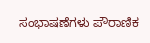ಸಂಭಾಷಣೆಗಳು ಪೌರಾಣಿಕ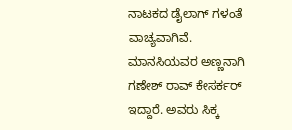ನಾಟಕದ ಡೈಲಾಗ್ ಗಳಂತೆ ವಾಚ್ಯವಾಗಿವೆ. ಮಾನಸಿಯವರ ಅಣ್ಣನಾಗಿ ಗಣೇಶ್ ರಾವ್ ಕೇಸರ್ಕರ್ ಇದ್ದಾರೆ. ಅವರು ಸಿಕ್ಕ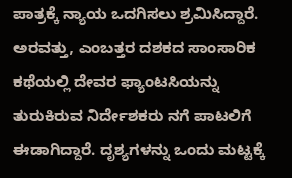ಪಾತ್ರಕ್ಕೆ ನ್ಯಾಯ ಒದಗಿಸಲು ಶ್ರಮಿಸಿದ್ದಾರೆ.
ಅರವತ್ತು, ಎಂಬತ್ತರ ದಶಕದ ಸಾಂಸಾರಿಕ ಕಥೆಯಲ್ಲಿ ದೇವರ ಫ್ಯಾಂಟಸಿಯನ್ನು ತುರುಕಿರುವ ನಿರ್ದೇಶಕರು ನಗೆ ಪಾಟಲಿಗೆ ಈಡಾಗಿದ್ದಾರೆ. ದೃಶ್ಯಗಳನ್ನು ಒಂದು ಮಟ್ಟಕ್ಕೆ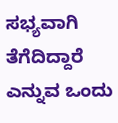ಸಭ್ಯವಾಗಿ ತೆಗೆದಿದ್ದಾರೆ ಎನ್ನುವ ಒಂದು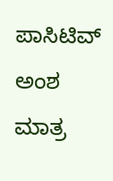ಪಾಸಿಟಿವ್ ಅಂಶ ಮಾತ್ರ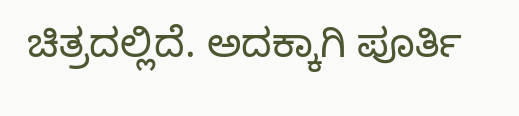ಚಿತ್ರದಲ್ಲಿದೆ. ಅದಕ್ಕಾಗಿ ಪೂರ್ತಿ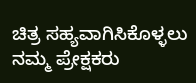ಚಿತ್ರ ಸಹ್ಯವಾಗಿಸಿಕೊಳ್ಳಲು ನಮ್ಮ ಪ್ರೇಕ್ಷಕರು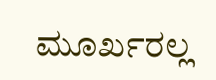ಮೂರ್ಖರಲ್ಲ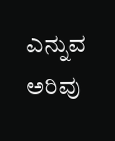ಎನ್ನುವ ಅರಿವು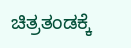ಚಿತ್ರತಂಡಕ್ಕೆ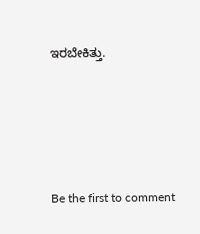ಇರಬೇಕಿತ್ತು.





Be the first to comment